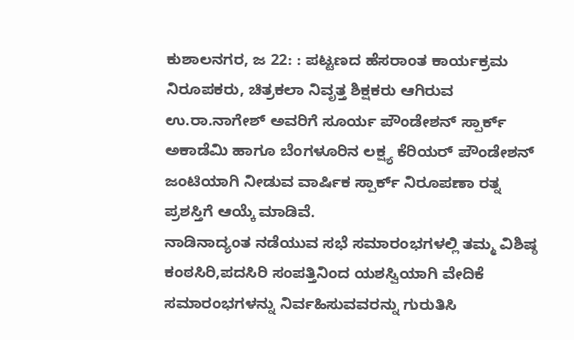ಕುಶಾಲನಗರ, ಜ 22: : ಪಟ್ಟಣದ ಹೆಸರಾಂತ ಕಾರ್ಯಕ್ರಮ ನಿರೂಪಕರು, ಚಿತ್ರಕಲಾ ನಿವೃತ್ತ ಶಿಕ್ಷಕರು ಆಗಿರುವ ಉ.ರಾ.ನಾಗೇಶ್ ಅವರಿಗೆ ಸೂರ್ಯ ಪೌಂಡೇಶನ್ ಸ್ಪಾರ್ಕ್ ಅಕಾಡೆಮಿ ಹಾಗೂ ಬೆಂಗಳೂರಿನ ಲಕ್ಷ್ಯ ಕೆರಿಯರ್ ಪೌಂಡೇಶನ್ ಜಂಟಿಯಾಗಿ ನೀಡುವ ವಾರ್ಷಿಕ ಸ್ಪಾರ್ಕ್ ನಿರೂಪಣಾ ರತ್ನ ಪ್ರಶಸ್ತಿಗೆ ಆಯ್ಕೆ ಮಾಡಿವೆ.
ನಾಡಿನಾದ್ಯಂತ ನಡೆಯುವ ಸಭೆ ಸಮಾರಂಭಗಳಲ್ಲಿ ತಮ್ಮ ವಿಶಿಷ್ಠ ಕಂಠಸಿರಿ,ಪದಸಿರಿ ಸಂಪತ್ತಿನಿಂದ ಯಶಸ್ವಿಯಾಗಿ ವೇದಿಕೆ ಸಮಾರಂಭಗಳನ್ನು ನಿರ್ವಹಿಸುವವರನ್ನು ಗುರುತಿಸಿ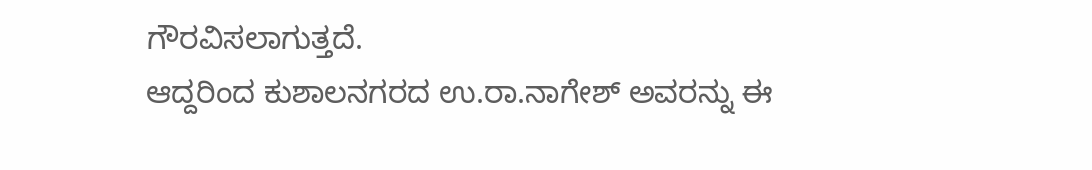ಗೌರವಿಸಲಾಗುತ್ತದೆ.
ಆದ್ದರಿಂದ ಕುಶಾಲನಗರದ ಉ.ರಾ.ನಾಗೇಶ್ ಅವರನ್ನು ಈ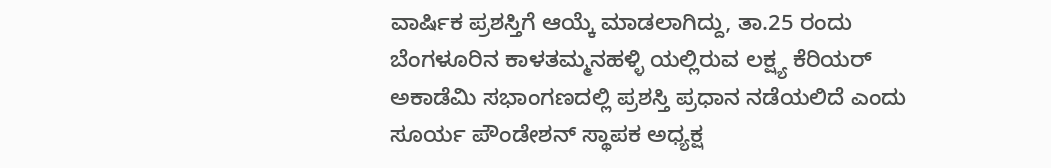ವಾರ್ಷಿಕ ಪ್ರಶಸ್ತಿಗೆ ಆಯ್ಕೆ ಮಾಡಲಾಗಿದ್ದು, ತಾ.25 ರಂದು ಬೆಂಗಳೂರಿನ ಕಾಳತಮ್ಮನಹಳ್ಳಿ ಯಲ್ಲಿರುವ ಲಕ್ಷ್ಯ ಕೆರಿಯರ್ ಅಕಾಡೆಮಿ ಸಭಾಂಗಣದಲ್ಲಿ ಪ್ರಶಸ್ತಿ ಪ್ರಧಾನ ನಡೆಯಲಿದೆ ಎಂದು ಸೂರ್ಯ ಪೌಂಡೇಶನ್ ಸ್ಥಾಪಕ ಅಧ್ಯಕ್ಷ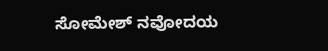ಸೋಮೇಶ್ ನವೋದಯ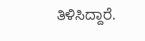ತಿಳಿಸಿದ್ದಾರೆ.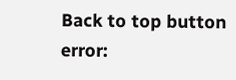Back to top button
error: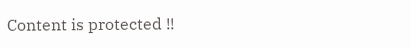Content is protected !!